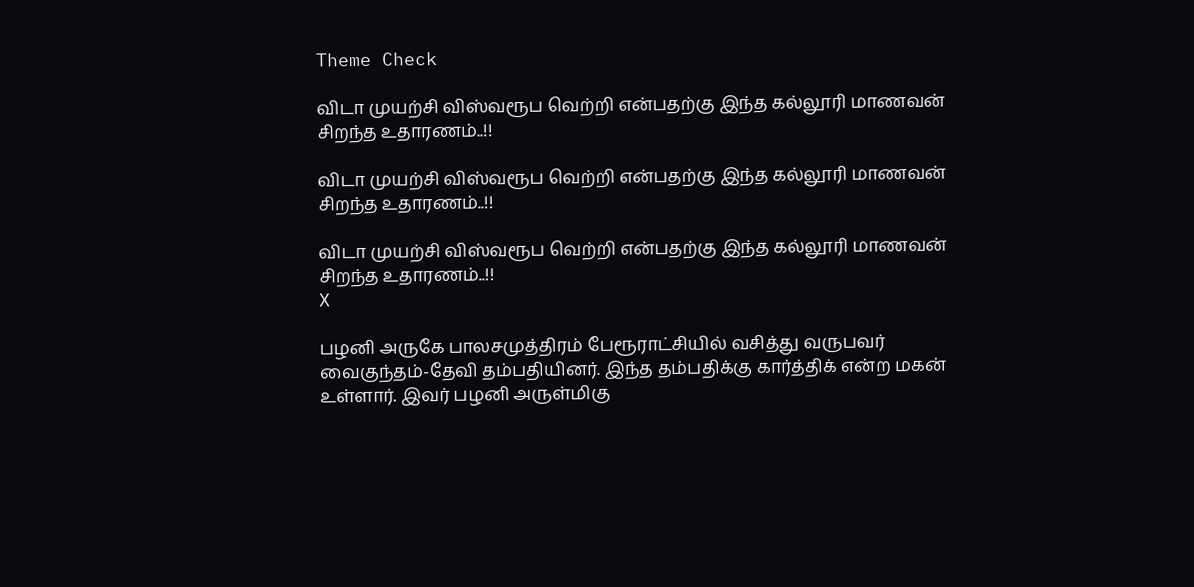Theme Check

விடா முயற்சி விஸ்வரூப வெற்றி என்பதற்கு இந்த கல்லூரி மாணவன் சிறந்த உதாரணம்..!!

விடா முயற்சி விஸ்வரூப வெற்றி என்பதற்கு இந்த கல்லூரி மாணவன் சிறந்த உதாரணம்..!!

விடா முயற்சி விஸ்வரூப வெற்றி என்பதற்கு இந்த கல்லூரி மாணவன் சிறந்த உதாரணம்..!!
X

பழனி அருகே பாலசமுத்திரம் பேரூராட்சியில் வசித்து வருபவர் வைகுந்தம்-தேவி தம்பதியினர். இந்த தம்பதிக்கு கார்த்திக் என்ற மகன் உள்ளார். இவர் பழனி அருள்மிகு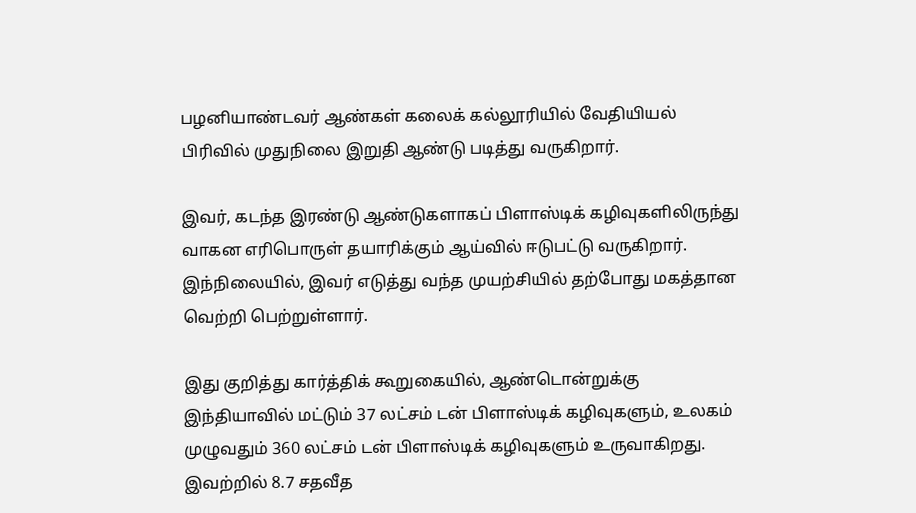பழனியாண்டவர் ஆண்கள் கலைக் கல்லூரியில் வேதியியல் பிரிவில் முதுநிலை இறுதி ஆண்டு படித்து வருகிறார்.

இவர், கடந்த இரண்டு ஆண்டுகளாகப் பிளாஸ்டிக் கழிவுகளிலிருந்து வாகன எரிபொருள் தயாரிக்கும் ஆய்வில் ஈடுபட்டு வருகிறார். இந்நிலையில், இவர் எடுத்து வந்த முயற்சியில் தற்போது மகத்தான வெற்றி பெற்றுள்ளார்.

இது குறித்து கார்த்திக் கூறுகையில், ஆண்டொன்றுக்கு இந்தியாவில் மட்டும் 37 லட்சம் டன் பிளாஸ்டிக் கழிவுகளும், உலகம் முழுவதும் 360 லட்சம் டன் பிளாஸ்டிக் கழிவுகளும் உருவாகிறது. இவற்றில் 8.7 சதவீத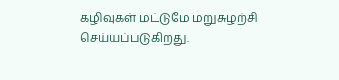கழிவுகள் மட்டுமே மறுசுழற்சி செய்யப்படுகிறது.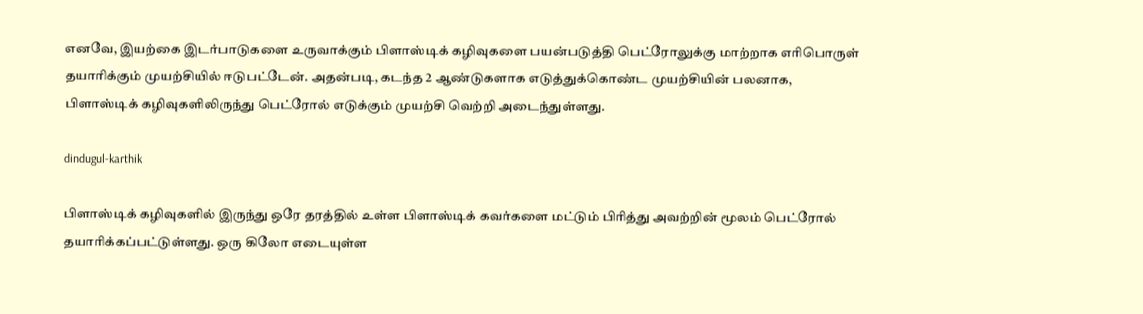எனவே, இயற்கை இடர்பாடுகளை உருவாக்கும் பிளாஸ்டிக் கழிவுகளை பயன்படுத்தி பெட்ரோலுக்கு மாற்றாக எரிபொருள் தயாரிக்கும் முயற்சியில் ஈடுபட்டேன். அதன்படி, கடந்த 2 ஆண்டுகளாக எடுத்துக்கொண்ட முயற்சியின் பலனாக, பிளாஸ்டிக் கழிவுகளிலிருந்து பெட்ரோல் எடுக்கும் முயற்சி வெற்றி அடைந்துள்ளது.

dindugul-karthik

பிளாஸ்டிக் கழிவுகளில் இருந்து ஒரே தரத்தில் உள்ள பிளாஸ்டிக் கவர்களை மட்டும் பிரித்து அவற்றின் மூலம் பெட்ரோல் தயாரிக்கப்பட்டுள்ளது. ஒரு கிலோ எடையுள்ள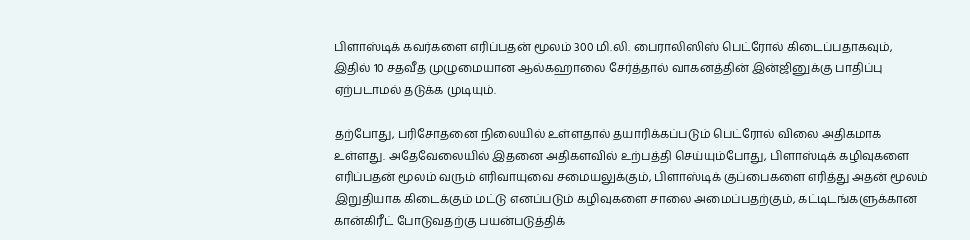பிளாஸ்டிக் கவர்களை எரிப்பதன் மூலம் 300 மி.லி. பைராலிஸிஸ் பெட்ரோல் கிடைப்பதாகவும், இதில் 10 சதவீத முழுமையான ஆல்கஹாலை சேர்த்தால் வாகனத்தின் இன்ஜினுக்கு பாதிப்பு ஏற்படாமல் தடுக்க முடியும்.

தற்போது, பரிசோதனை நிலையில் உள்ளதால் தயாரிக்கப்படும் பெட்ரோல் விலை அதிகமாக உள்ளது. அதேவேலையில் இதனை அதிகளவில் உற்பத்தி செய்யும்போது, பிளாஸ்டிக் கழிவுகளை எரிப்பதன் மூலம் வரும் எரிவாயுவை சமையலுக்கும், பிளாஸ்டிக் குப்பைகளை எரித்து அதன் மூலம் இறுதியாக கிடைக்கும் மட்டு எனப்படும் கழிவுகளை சாலை அமைப்பதற்கும், கட்டிடங்களுக்கான கான்கிரீட் போடுவதற்கு பயன்படுத்திக்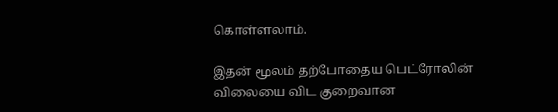கொள்ளலாம்.

இதன் மூலம் தற்போதைய பெட்ரோலின் விலையை விட குறைவான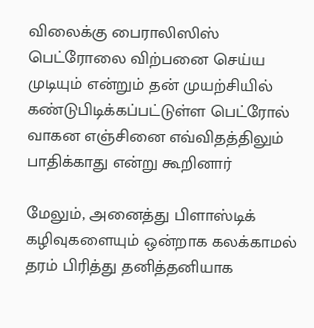விலைக்கு பைராலிஸிஸ் பெட்ரோலை விற்பனை செய்ய முடியும் என்றும் தன் முயற்சியில் கண்டுபிடிக்கப்பட்டுள்ள பெட்ரோல் வாகன எஞ்சினை எவ்விதத்திலும் பாதிக்காது என்று கூறினார்

மேலும், அனைத்து பிளாஸ்டிக் கழிவுகளையும் ஒன்றாக கலக்காமல் தரம் பிரித்து தனித்தனியாக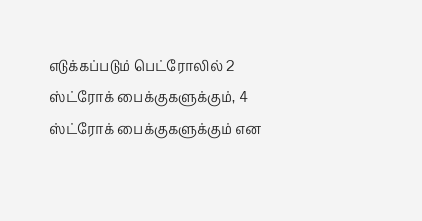எடுக்கப்படும் பெட்ரோலில் 2 ஸ்ட்ரோக் பைக்குகளுக்கும், 4 ஸ்ட்ரோக் பைக்குகளுக்கும் என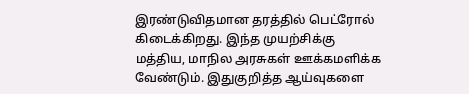இரண்டுவிதமான தரத்தில் பெட்ரோல் கிடைக்கிறது. இந்த முயற்சிக்கு மத்திய, மாநில அரசுகள் ஊக்கமளிக்க வேண்டும். இதுகுறித்த ஆய்வுகளை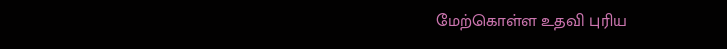மேற்கொள்ள உதவி புரிய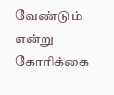வேண்டும் என்று கோரிக்கை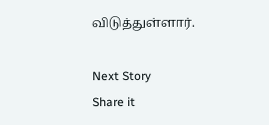விடுத்துள்ளார்.

Next Story
Share it